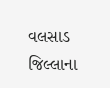વલસાડ જિલ્લાના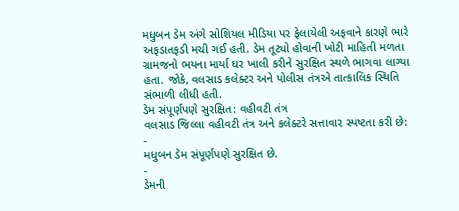મધુબન ડેમ અંગે સોશિયલ મીડિયા પર ફેલાયેલી અફવાને કારણે ભારે અફડાતફડી મચી ગઈ હતી. ડેમ તૂટ્યો હોવાની ખોટી માહિતી મળતા ગ્રામજનો ભયના માર્યા ઘર ખાલી કરીને સુરક્ષિત સ્થળે ભાગવા લાગ્યા હતા. જોકે, વલસાડ કલેક્ટર અને પોલીસ તંત્રએ તાત્કાલિક સ્થિતિ સંભાળી લીધી હતી.
ડેમ સંપૂર્ણપણે સુરક્ષિત: વહીવટી તંત્ર
વલસાડ જિલ્લા વહીવટી તંત્ર અને કલેક્ટરે સત્તાવાર સ્પષ્ટતા કરી છે:
-
મધુબન ડેમ સંપૂર્ણપણે સુરક્ષિત છે.
-
ડેમની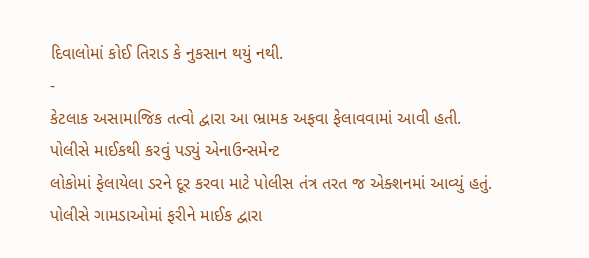દિવાલોમાં કોઈ તિરાડ કે નુકસાન થયું નથી.
-
કેટલાક અસામાજિક તત્વો દ્વારા આ ભ્રામક અફવા ફેલાવવામાં આવી હતી.
પોલીસે માઈકથી કરવું પડ્યું એનાઉન્સમેન્ટ
લોકોમાં ફેલાયેલા ડરને દૂર કરવા માટે પોલીસ તંત્ર તરત જ એક્શનમાં આવ્યું હતું. પોલીસે ગામડાઓમાં ફરીને માઈક દ્વારા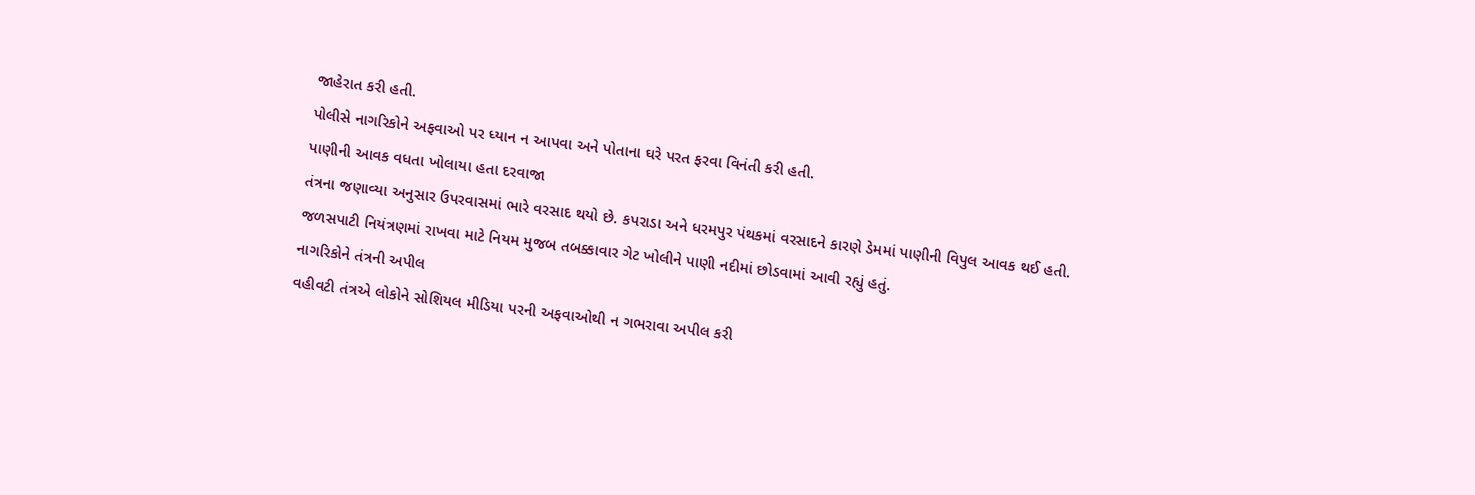જાહેરાત કરી હતી.
પોલીસે નાગરિકોને અફવાઓ પર ધ્યાન ન આપવા અને પોતાના ઘરે પરત ફરવા વિનંતી કરી હતી.
પાણીની આવક વધતા ખોલાયા હતા દરવાજા
તંત્રના જણાવ્યા અનુસાર ઉપરવાસમાં ભારે વરસાદ થયો છે. કપરાડા અને ધરમપુર પંથકમાં વરસાદને કારણે ડેમમાં પાણીની વિપુલ આવક થઈ હતી.
જળસપાટી નિયંત્રણમાં રાખવા માટે નિયમ મુજબ તબક્કાવાર ગેટ ખોલીને પાણી નદીમાં છોડવામાં આવી રહ્યું હતું.
નાગરિકોને તંત્રની અપીલ
વહીવટી તંત્રએ લોકોને સોશિયલ મીડિયા પરની અફવાઓથી ન ગભરાવા અપીલ કરી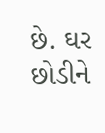છે. ઘર છોડીને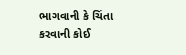ભાગવાની કે ચિંતા કરવાની કોઈ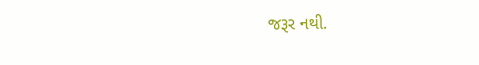જરૂર નથી.